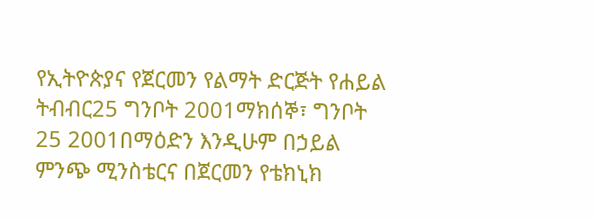የኢትዮጵያና የጀርመን የልማት ድርጅት የሐይል ትብብር25 ግንቦት 2001ማክሰኞ፣ ግንቦት 25 2001በማዕድን እንዲሁም በኃይል ምንጭ ሚንስቴርና በጀርመን የቴክኒክ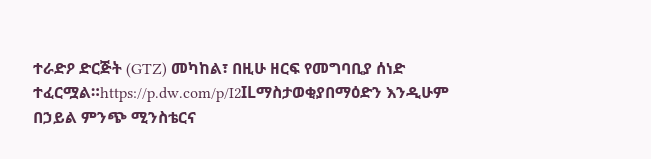ተራድዖ ድርጅት (GTZ) መካከል፣ በዚሁ ዘርፍ የመግባቢያ ሰነድ ተፈርሟል።https://p.dw.com/p/I2ILማስታወቂያበማዕድን እንዲሁም በኃይል ምንጭ ሚንስቴርና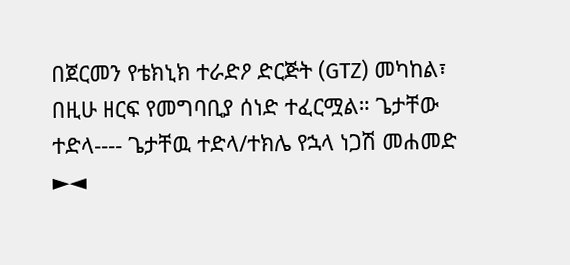በጀርመን የቴክኒክ ተራድዖ ድርጅት (GTZ) መካከል፣ በዚሁ ዘርፍ የመግባቢያ ሰነድ ተፈርሟል። ጌታቸው ተድላ---- ጌታቸዉ ተድላ/ተክሌ የኋላ ነጋሽ መሐመድ ►◄